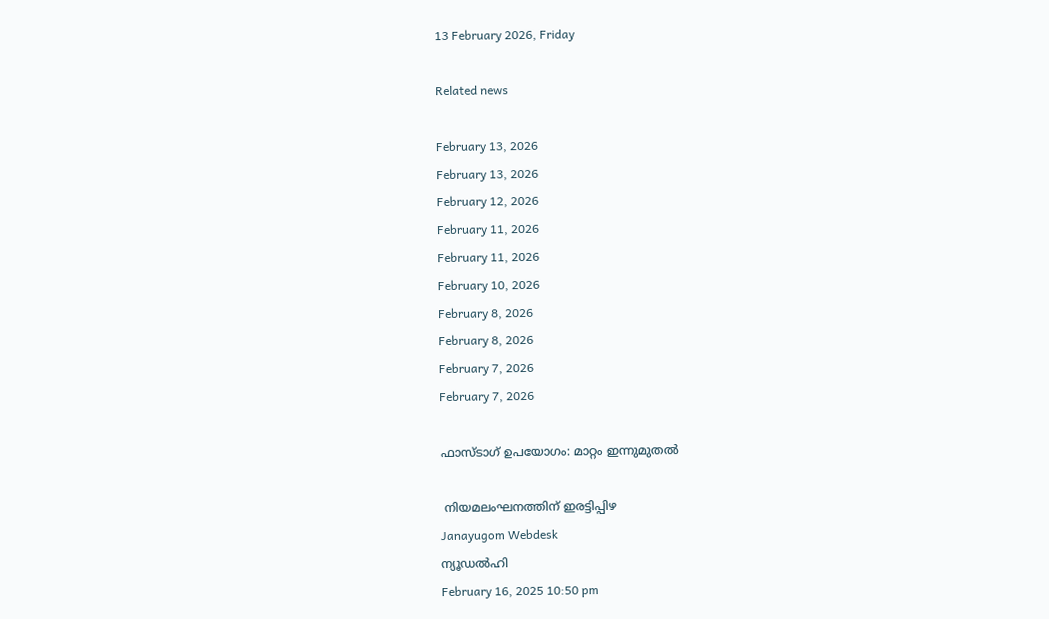13 February 2026, Friday

Related news

February 13, 2026
February 13, 2026
February 12, 2026
February 11, 2026
February 11, 2026
February 10, 2026
February 8, 2026
February 8, 2026
February 7, 2026
February 7, 2026

ഫാസ്‌ടാഗ് ഉപയോഗം: മാറ്റം ഇന്നുമുതല്‍

 നിയമലംഘനത്തിന് ഇരട്ടിപ്പിഴ
Janayugom Webdesk
ന്യൂഡല്‍‍ഹി
February 16, 2025 10:50 pm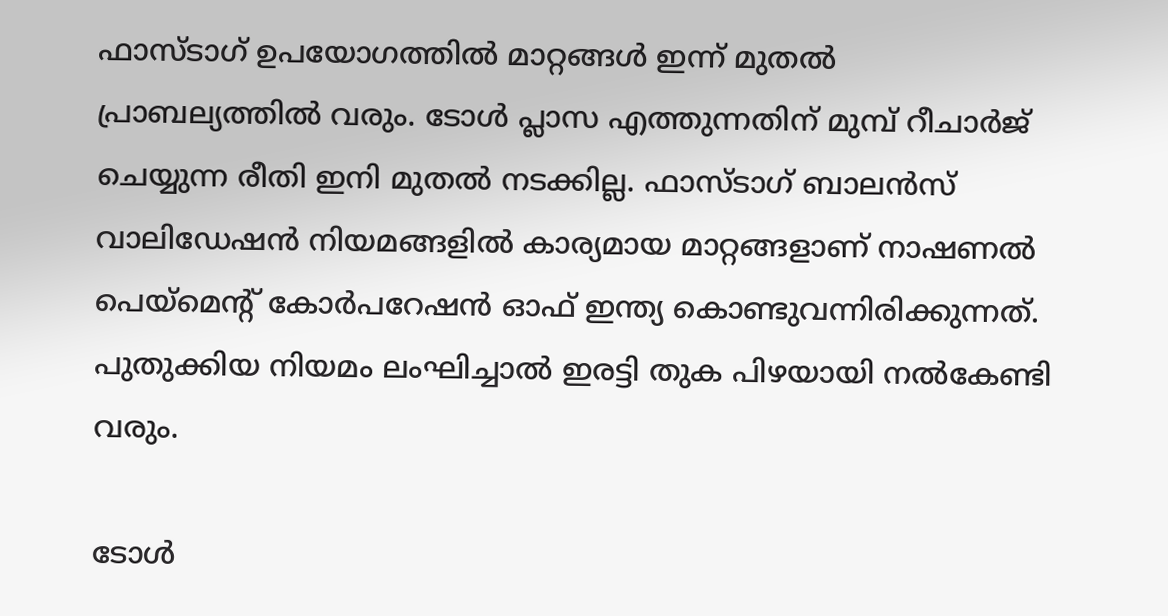ഫാസ്‌ടാഗ് ഉപയോഗത്തില്‍‍ മാറ്റങ്ങള്‍ ഇന്ന് മുതല്‍ പ്രാബല്യത്തില്‍ വരും. ടോള്‍ പ്ലാസ എത്തുന്നതിന് മുമ്പ് റീചാര്‍ജ് ചെയ്യുന്ന രീതി ഇനി മുതല്‍ നടക്കില്ല. ഫാസ‌്ടാഗ് ബാലന്‍സ് വാലിഡേഷന്‍ നിയമങ്ങളില്‍ കാര്യമായ മാറ്റങ്ങളാണ് നാഷണല്‍ പെയ്മെന്റ് കോര്‍പറേഷന്‍ ഓഫ് ഇന്ത്യ കൊണ്ടുവന്നിരിക്കുന്നത്. പുതുക്കിയ നിയമം ലംഘിച്ചാല്‍ ഇരട്ടി തുക പിഴയായി നല്‍കേണ്ടി വരും.

ടോൾ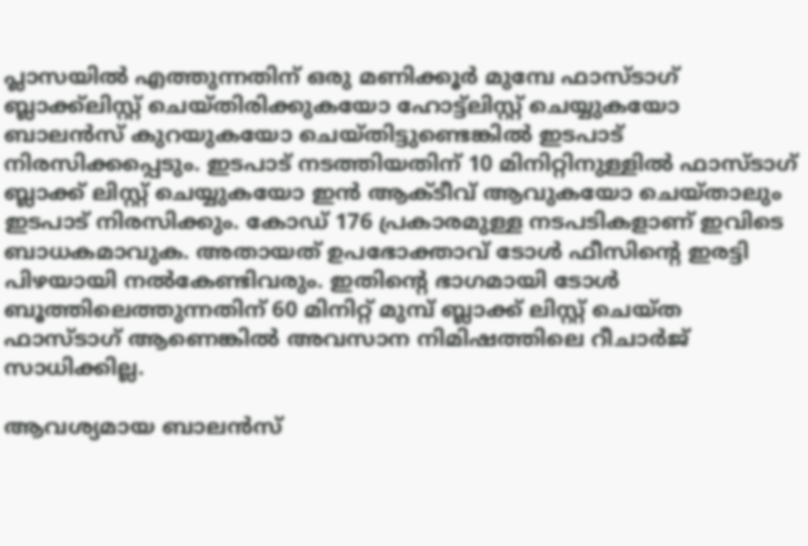പ്ലാസയിൽ എത്തുന്നതിന് ഒരു മണിക്കൂര്‍ മുമ്പേ ഫാസ്‌ടാഗ് ബ്ലാക്ക്‌ലിസ്റ്റ് ചെയ്തിരിക്കുകയോ ഹോട്ട്‌ലിസ്റ്റ് ചെയ്യുകയോ ബാലൻസ് കുറയുകയോ ചെയ്‌തിട്ടുണ്ടെങ്കിൽ ഇടപാട് നിരസിക്കപ്പെടും. ഇടപാട് നടത്തിയതിന് 10 മിനിറ്റിനുള്ളില്‍ ഫാസ‌്ടാഗ് ബ്ലാക്ക് ലിസ്റ്റ് ചെയ്യുകയോ ഇന്‍ ആക്ടീവ് ആവുകയോ ചെയ്താലും ഇടപാട് നിരസിക്കും. കോഡ് 176 പ്രകാരമുള്ള നടപടികളാണ് ഇവിടെ ബാധകമാവുക. അതായത് ഉപഭോക്താവ് ടോൾ ഫീസിന്റെ ഇരട്ടി പിഴയായി നല്‍കേണ്ടിവരും. ഇതിന്റെ ഭാഗമായി ടോള്‍ ബൂത്തിലെത്തുന്നതിന് 60 മിനിറ്റ് മുമ്പ് ബ്ലാക്ക് ലിസ്റ്റ് ചെയ്ത ഫാസ്‌ടാഗ് ആണെങ്കില്‍ അവസാന നിമിഷത്തിലെ റീചാര്‍ജ് സാധിക്കില്ല.

ആവശ്യമായ ബാലന്‍സ്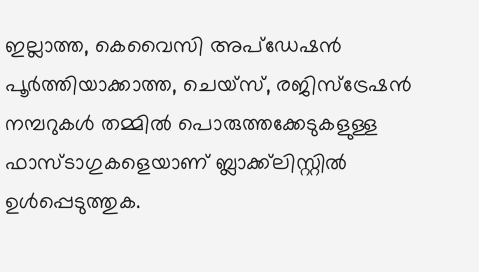ഇല്ലാത്ത, കെവൈസി അപ്ഡേഷന്‍ പൂര്‍ത്തിയാക്കാത്ത, ചെയ്സ്, രജിസ്ട്രേഷന്‍ നമ്പറുകള്‍ തമ്മില്‍ പൊരുത്തക്കേടുകളുള്ള ഫാസ‌്ടാഗുകളെയാണ് ബ്ലാക്ക്‌ലിസ്റ്റില്‍ ഉള്‍പ്പെടുത്തുക.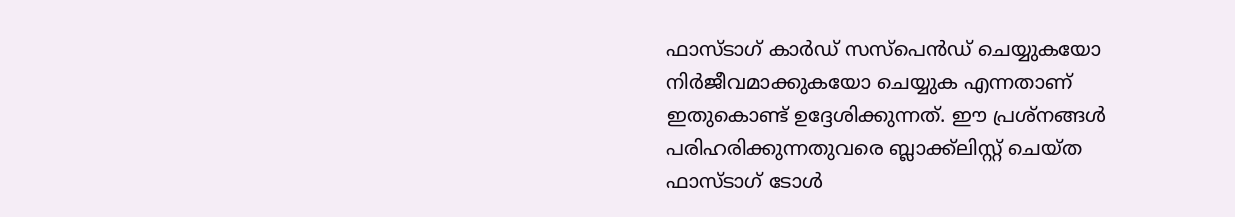ഫാസ‌്ടാഗ് കാർഡ് സസ്പെൻഡ് ചെയ്യുകയോ നിർജീവമാക്കുകയോ ചെയ്യുക എന്നതാണ് ഇതുകൊണ്ട് ഉദ്ദേശിക്കുന്നത്. ഈ പ്രശ്നങ്ങൾ പരിഹരിക്കുന്നതുവരെ ബ്ലാക്ക്‌ലിസ്റ്റ് ചെയ്ത ഫാസ‌്ടാഗ് ടോൾ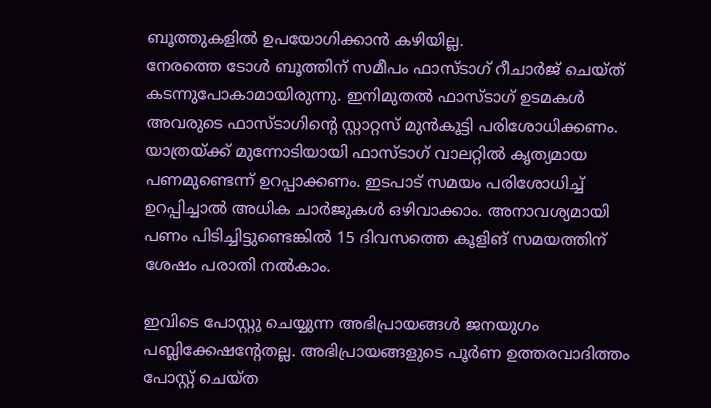ബൂത്തുകളിൽ ഉപയോഗിക്കാൻ കഴിയില്ല.
നേരത്തെ ടോൾ ബൂത്തിന് സമീപം ഫാസ‌്ടാഗ് റീചാർജ് ചെയ്ത് കടന്നുപോകാമായിരുന്നു. ഇനിമുതൽ ഫാസ‌്ടാഗ് ഉടമകൾ അവരുടെ ഫാസ‌്ടാഗിന്റെ സ്റ്റാറ്റസ് മുൻകൂട്ടി പരിശോധിക്കണം. യാത്രയ്ക്ക് മുന്നോടിയായി ഫാസ‌്ടാഗ് വാലറ്റില്‍ കൃത്യമായ പണമുണ്ടെന്ന് ഉറപ്പാക്കണം. ഇടപാട് സമയം പരിശോധിച്ച് ഉറപ്പിച്ചാല്‍ അധിക ചാര്‍ജുകള്‍ ഒഴിവാക്കാം. അനാവശ്യമായി പണം പിടിച്ചിട്ടുണ്ടെങ്കില്‍ 15 ദിവസത്തെ കൂളിങ് സമയത്തിന് ശേഷം പരാതി നല്‍കാം.

ഇവിടെ പോസ്റ്റു ചെയ്യുന്ന അഭിപ്രായങ്ങള്‍ ജനയുഗം പബ്ലിക്കേഷന്റേതല്ല. അഭിപ്രായങ്ങളുടെ പൂര്‍ണ ഉത്തരവാദിത്തം പോസ്റ്റ് ചെയ്ത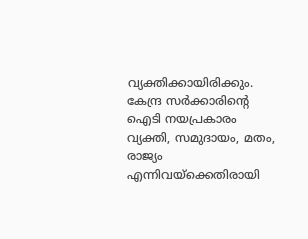വ്യക്തിക്കായിരിക്കും. കേന്ദ്ര സര്‍ക്കാരിന്റെ ഐടി നയപ്രകാരം വ്യക്തി, സമുദായം, മതം, രാജ്യം എന്നിവയ്‌ക്കെതിരായി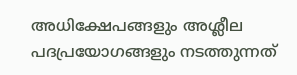അധിക്ഷേപങ്ങളും അശ്ലീല പദപ്രയോഗങ്ങളും നടത്തുന്നത്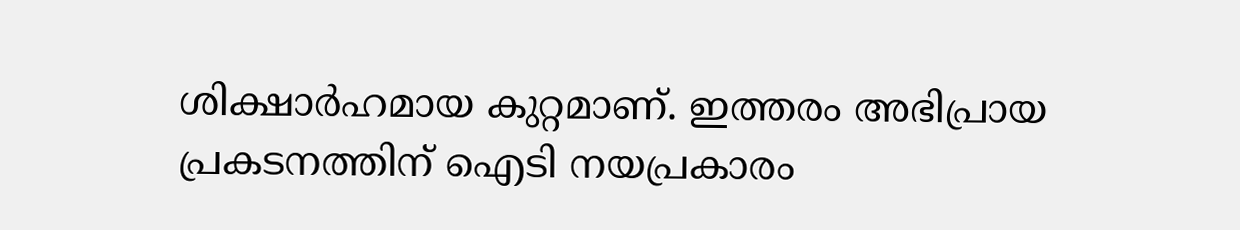ശിക്ഷാര്‍ഹമായ കുറ്റമാണ്. ഇത്തരം അഭിപ്രായ പ്രകടനത്തിന് ഐടി നയപ്രകാരം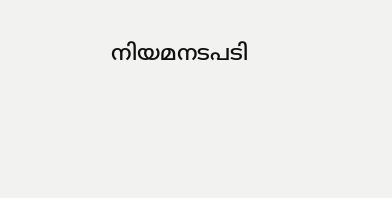നിയമനടപടി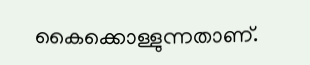കൈക്കൊള്ളുന്നതാണ്.